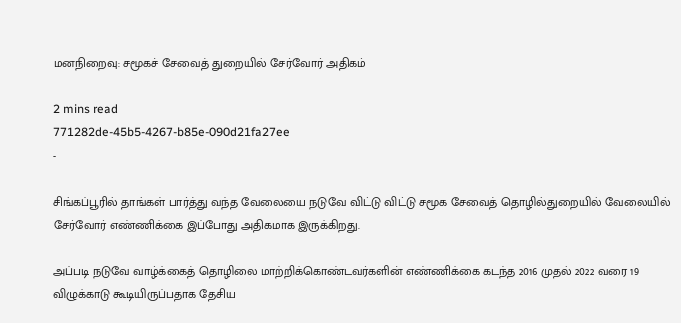மனநிறைவு: சமூகச் சேவைத் துறையில் சேர்வோர் அதிகம்

2 mins read
771282de-45b5-4267-b85e-090d21fa27ee
-

சிங்கப்பூரில் தாங்கள் பார்த்து வந்த வேலையை நடுவே விட்டு விட்டு சமூக சேவைத் தொழில்துறையில் வேலையில் சேர்வோர் எண்ணிக்கை இப்போது அதிகமாக இருக்கிறது.

அப்படி நடுவே வாழ்க்கைத் தொழிலை மாற்றிக்கொண்டவர்களின் எண்ணிக்கை கடந்த 2016 முதல் 2022 வரை 19 விழுக்காடு கூடியிருப்பதாக தேசிய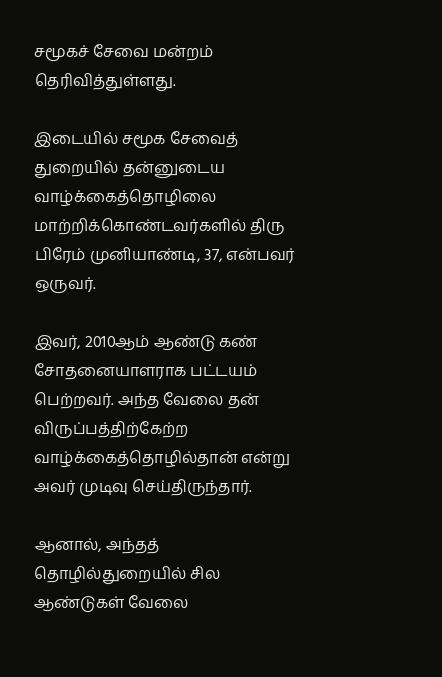சமூகச் சேவை மன்றம் தெரிவித்துள்ளது.

இடையில் சமூக சேவைத் துறையில் தன்னுடைய வாழ்க்கைத்தொழிலை மாற்றிக்கொண்டவர்களில் திரு பிரேம் முனியாண்டி, 37, என்பவர் ஒருவர்.

இவர், 2010ஆம் ஆண்டு கண் சோதனையாளராக பட்டயம் பெற்றவர். அந்த வேலை தன் விருப்பத்திற்கேற்ற வாழ்க்கைத்தொழில்தான் என்று அவர் முடிவு செய்திருந்தார்.

ஆனால், அந்தத் தொழில்துறையில் சில ஆண்டுகள் வேலை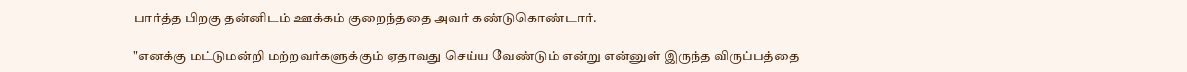பார்த்த பிறகு தன்னிடம் ஊக்கம் குறைந்ததை அவர் கண்டுகொண்டார்.

"எனக்கு மட்டுமன்றி மற்றவர்களுக்கும் ஏதாவது செய்ய வேண்டும் என்று என்னுள் இருந்த விருப்பத்தை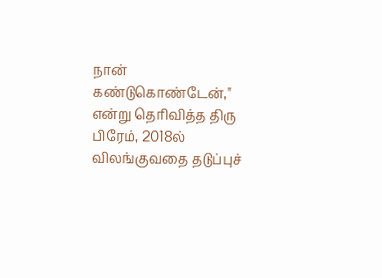நான் கண்டுகொண்டேன்," என்று தெரிவித்த திரு பிரேம், 2018ல் விலங்குவதை தடுப்புச்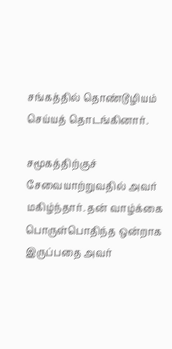சங்கத்தில் தொண்டூழியம் செய்யத் தொடங்கினார்.

சமூகத்திற்குச் சேவையாற்றுவதில் அவர் மகிழ்ந்தார். தன் வாழ்க்கை பொருள்பொதிந்த ஒன்றாக இருப்பதை அவர்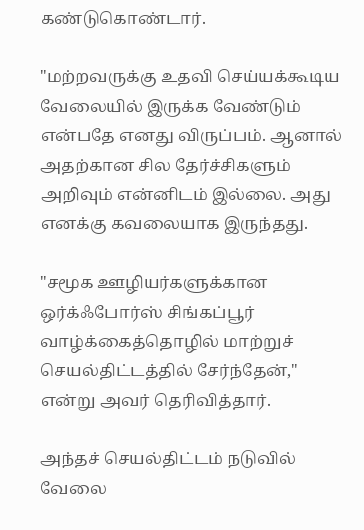கண்டுகொண்டார்.

"மற்றவருக்கு உதவி செய்யக்கூடிய வேலையில் இருக்க வேண்டும் என்பதே எனது விருப்பம். ஆனால் அதற்கான சில தேர்ச்சிகளும் அறிவும் என்னிடம் இல்லை. அது எனக்கு கவலையாக இருந்தது.

"சமூக ஊழியர்களுக்கான ஒர்க்ஃபோர்ஸ் சிங்கப்பூர் வாழ்க்கைத்தொழில் மாற்றுச் செயல்திட்டத்தில் சேர்ந்தேன்," என்று அவர் தெரிவித்தார்.

அந்தச் செயல்திட்டம் நடுவில் வேலை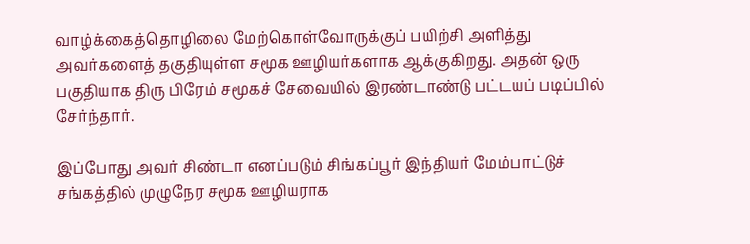வாழ்க்கைத்தொழிலை மேற்கொள்வோருக்குப் பயிற்சி அளித்து அவர்களைத் தகுதியுள்ள சமூக ஊழியர்களாக ஆக்குகிறது. அதன் ஒரு பகுதியாக திரு பிரேம் சமூகச் சேவையில் இரண்டாண்டு பட்டயப் படிப்பில் சேர்ந்தார்.

இப்போது அவர் சிண்டா எனப்படும் சிங்கப்பூர் இந்தியர் மேம்பாட்டுச் சங்கத்தில் முழுநேர சமூக ஊழியராக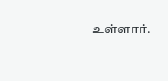உள்ளார்.